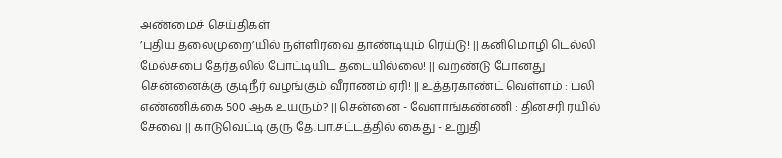அண்மைச் செய்திகள்
’புதிய தலைமுறை’யில் நள்ளிரவை தாண்டியும் ரெய்டு! || கனிமொழி டெல்லி மேல்சபை தேர்தலில் போட்டியிட தடையில்லை! || வறண்டு போனது சென்னைக்கு குடிநீர் வழங்கும் வீராணம் ஏரி! || உத்தரகாண்ட் வெள்ளம் : பலி எண்ணிக்கை 500 ஆக உயரும்? || சென்னை - வேளாங்கண்ணி : தினசரி ரயில் சேவை || காடுவெட்டி குரு தே.பா.சட்டத்தில் கைது - உறுதி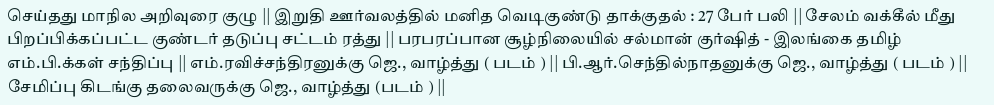செய்தது மாநில அறிவுரை குழு || இறுதி ஊர்வலத்தில் மனித வெடிகுண்டு தாக்குதல் : 27 பேர் பலி || சேலம் வக்கீல் மீது பிறப்பிக்கப்பட்ட குண்டர் தடுப்பு சட்டம் ரத்து || பரபரப்பான சூழ்நிலையில் சல்மான் குர்ஷித் - இலங்கை தமிழ் எம்.பி.க்கள் சந்திப்பு || எம்.ரவிச்சந்திரனுக்கு ஜெ., வாழ்த்து ( படம் ) || பி.ஆர்.செந்தில்நாதனுக்கு ஜெ., வாழ்த்து ( படம் ) || சேமிப்பு கிடங்கு தலைவருக்கு ஜெ., வாழ்த்து (படம் ) ||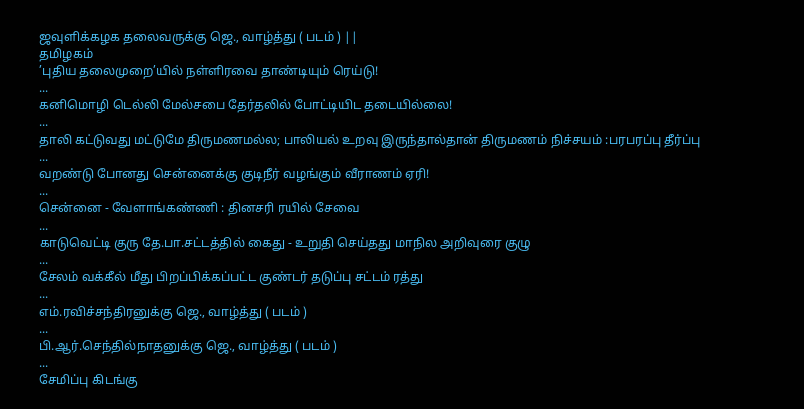ஜவுளிக்கழக தலைவருக்கு ஜெ., வாழ்த்து ( படம் ) ||
தமிழகம்
’புதிய தலைமுறை’யில் நள்ளிரவை தாண்டியும் ரெய்டு!
...
கனிமொழி டெல்லி மேல்சபை தேர்தலில் போட்டியிட தடையில்லை!
...
தாலி கட்டுவது மட்டுமே திருமணமல்ல; பாலியல் உறவு இருந்தால்தான் திருமணம் நிச்சயம் :பரபரப்பு தீர்ப்பு
...
வறண்டு போனது சென்னைக்கு குடிநீர் வழங்கும் வீராணம் ஏரி!
...
சென்னை - வேளாங்கண்ணி : தினசரி ரயில் சேவை
...
காடுவெட்டி குரு தே.பா.சட்டத்தில் கைது - உறுதி செய்தது மாநில அறிவுரை குழு
...
சேலம் வக்கீல் மீது பிறப்பிக்கப்பட்ட குண்டர் தடுப்பு சட்டம் ரத்து
...
எம்.ரவிச்சந்திரனுக்கு ஜெ., வாழ்த்து ( படம் )
...
பி.ஆர்.செந்தில்நாதனுக்கு ஜெ., வாழ்த்து ( படம் )
...
சேமிப்பு கிடங்கு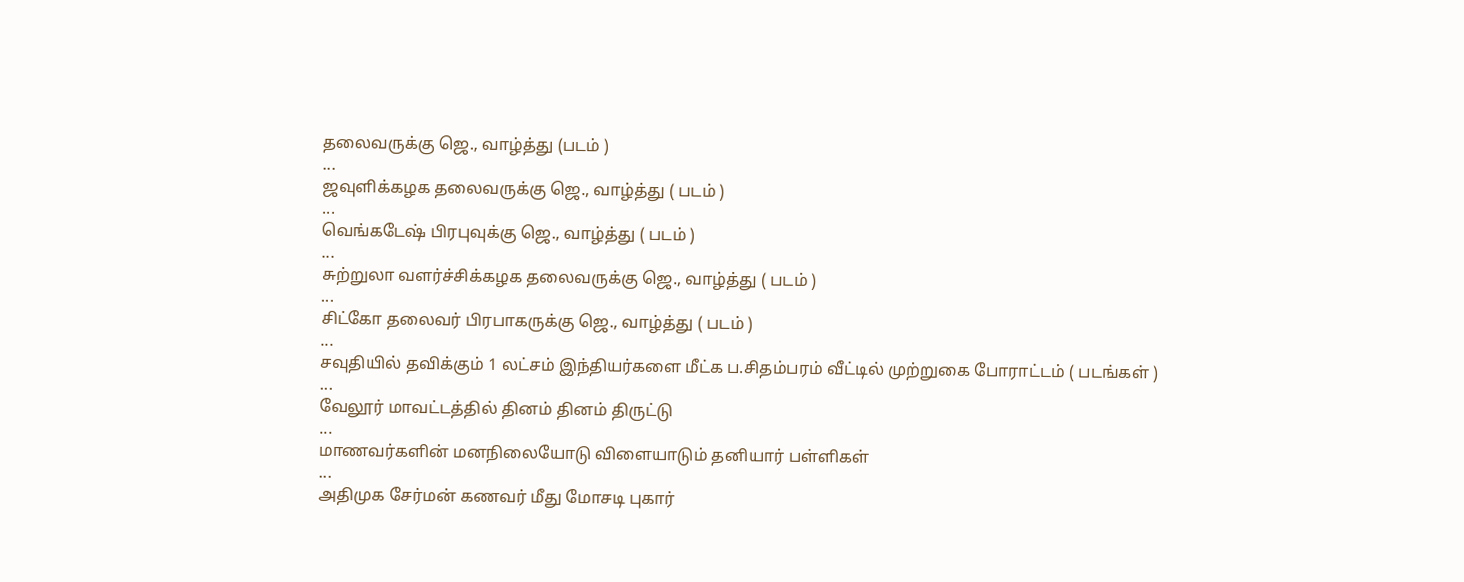தலைவருக்கு ஜெ., வாழ்த்து (படம் )
...
ஜவுளிக்கழக தலைவருக்கு ஜெ., வாழ்த்து ( படம் )
...
வெங்கடேஷ் பிரபுவுக்கு ஜெ., வாழ்த்து ( படம் )
...
சுற்றுலா வளர்ச்சிக்கழக தலைவருக்கு ஜெ., வாழ்த்து ( படம் )
...
சிட்கோ தலைவர் பிரபாகருக்கு ஜெ., வாழ்த்து ( படம் )
...
சவுதியில் தவிக்கும் 1 லட்சம் இந்தியர்களை மீட்க ப.சிதம்பரம் வீட்டில் முற்றுகை போராட்டம் ( படங்கள் )
...
வேலூர் மாவட்டத்தில் தினம் தினம் திருட்டு
...
மாணவர்களின் மனநிலையோடு விளையாடும் தனியார் பள்ளிகள்
...
அதிமுக சேர்மன் கணவர் மீது மோசடி புகார்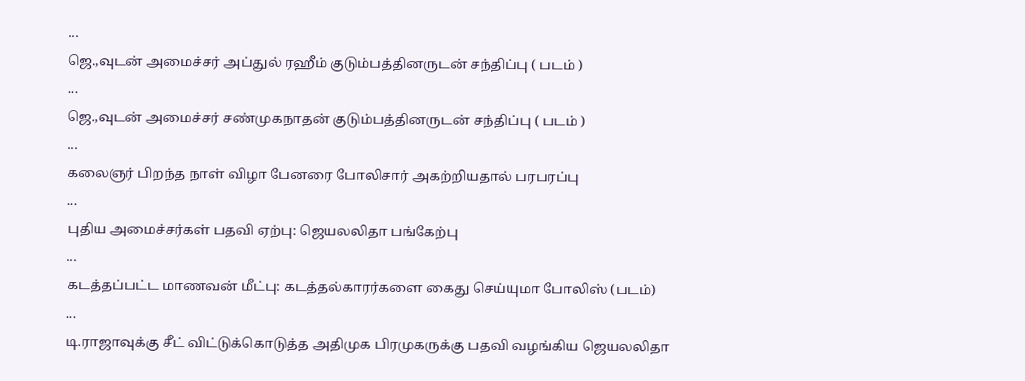...
ஜெ.,வுடன் அமைச்சர் அப்துல் ரஹீம் குடும்பத்தினருடன் சந்திப்பு ( படம் )
...
ஜெ.,வுடன் அமைச்சர் சண்முகநாதன் குடும்பத்தினருடன் சந்திப்பு ( படம் )
...
கலைஞர் பிறந்த நாள் விழா பேனரை போலிசார் அகற்றியதால் பரபரப்பு
...
புதிய அமைச்சர்கள் பதவி ஏற்பு: ஜெயலலிதா பங்கேற்பு
...
கடத்தப்பட்ட மாணவன் மீட்பு: கடத்தல்காரர்களை கைது செய்யுமா போலிஸ் (படம்)
...
டி.ராஜாவுக்கு சீட் விட்டுக்கொடுத்த அதிமுக பிரமுகருக்கு பதவி வழங்கிய ஜெயலலிதா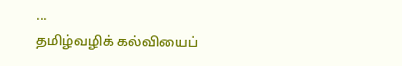...
தமிழ்வழிக் கல்வியைப்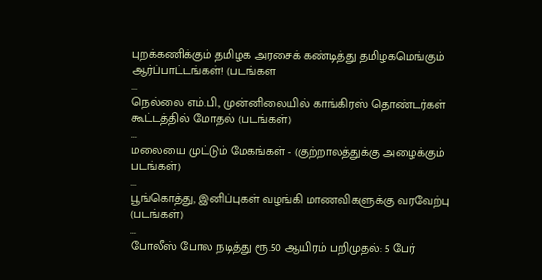புறக்கணிக்கும் தமிழக அரசைக் கண்டித்து தமிழகமெங்கும் ஆர்ப்பாட்டங்கள்! (படங்கள
...
நெல்லை எம்.பி., முன்னிலையில் காங்கிரஸ் தொண்டர்கள் கூட்டத்தில் மோதல் (படங்கள்)
...
மலையை முட்டும் மேகங்கள் - (குற்றாலத்துக்கு அழைக்கும் படங்கள்)
...
பூங்கொத்து, இனிப்புகள் வழங்கி மாணவிகளுக்கு வரவேற்பு (படங்கள்)
...
போலீஸ் போல நடித்து ரூ.50 ஆயிரம் பறிமுதல்: 5 பேர்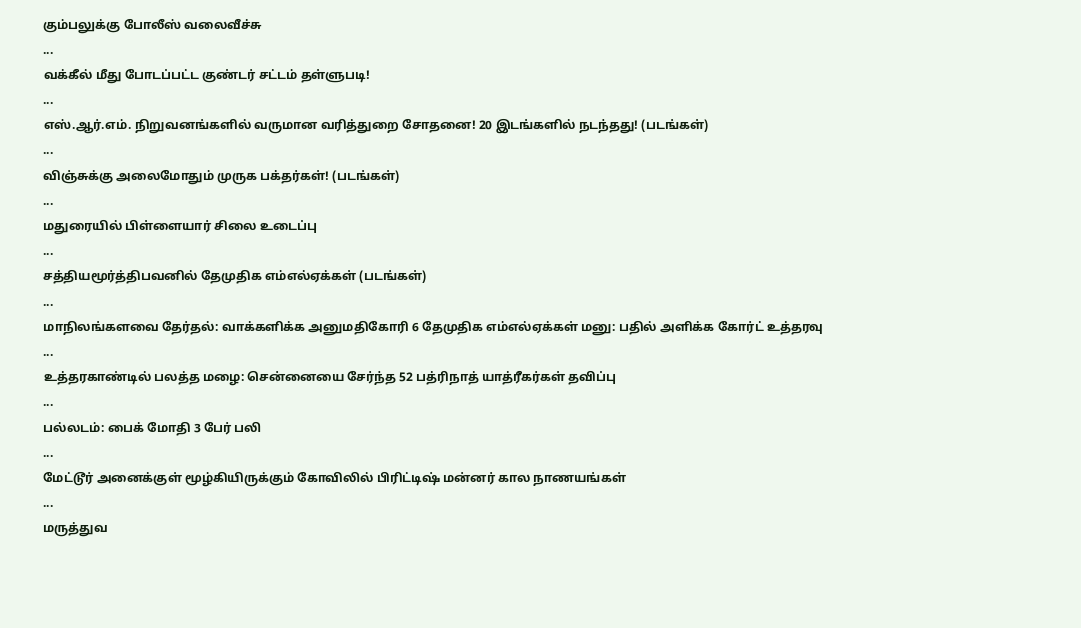கும்பலுக்கு போலீஸ் வலைவீச்சு
...
வக்கீல் மீது போடப்பட்ட குண்டர் சட்டம் தள்ளுபடி!
...
எஸ்.ஆர்.எம். நிறுவனங்களில் வருமான வரித்துறை சோதனை! 20 இடங்களில் நடந்தது! (படங்கள்)
...
விஞ்சுக்கு அலைமோதும் முருக பக்தர்கள்! (படங்கள்)
...
மதுரையில் பிள்ளையார் சிலை உடைப்பு
...
சத்தியமூர்த்திபவனில் தேமுதிக எம்எல்ஏக்கள் (படங்கள்)
...
மாநிலங்களவை தேர்தல்: வாக்களிக்க அனுமதிகோரி 6 தேமுதிக எம்எல்ஏக்கள் மனு: பதில் அளிக்க கோர்ட் உத்தரவு
...
உத்தரகாண்டில் பலத்த மழை: சென்னையை சேர்ந்த 52 பத்ரிநாத் யாத்ரீகர்கள் தவிப்பு
...
பல்லடம்: பைக் மோதி 3 பேர் பலி
...
மேட்டூர் அனைக்குள் மூழ்கியிருக்கும் கோவிலில் பிரிட்டிஷ் மன்னர் கால நாணயங்கள்
...
மருத்துவ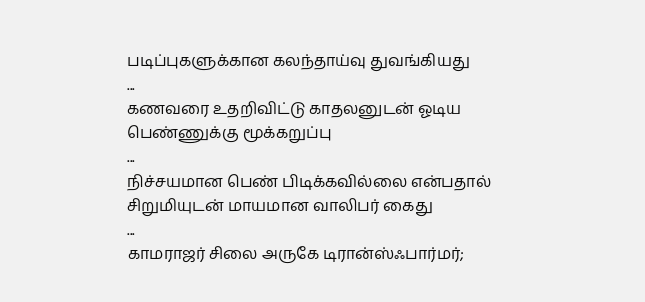படிப்புகளுக்கான கலந்தாய்வு துவங்கியது
...
கணவரை உதறிவிட்டு காதலனுடன் ஓடிய பெண்ணுக்கு மூக்கறுப்பு
...
நிச்சயமான பெண் பிடிக்கவில்லை என்பதால் சிறுமியுடன் மாயமான வாலிபர் கைது
...
காமராஜர் சிலை அருகே டிரான்ஸ்ஃபார்மர்;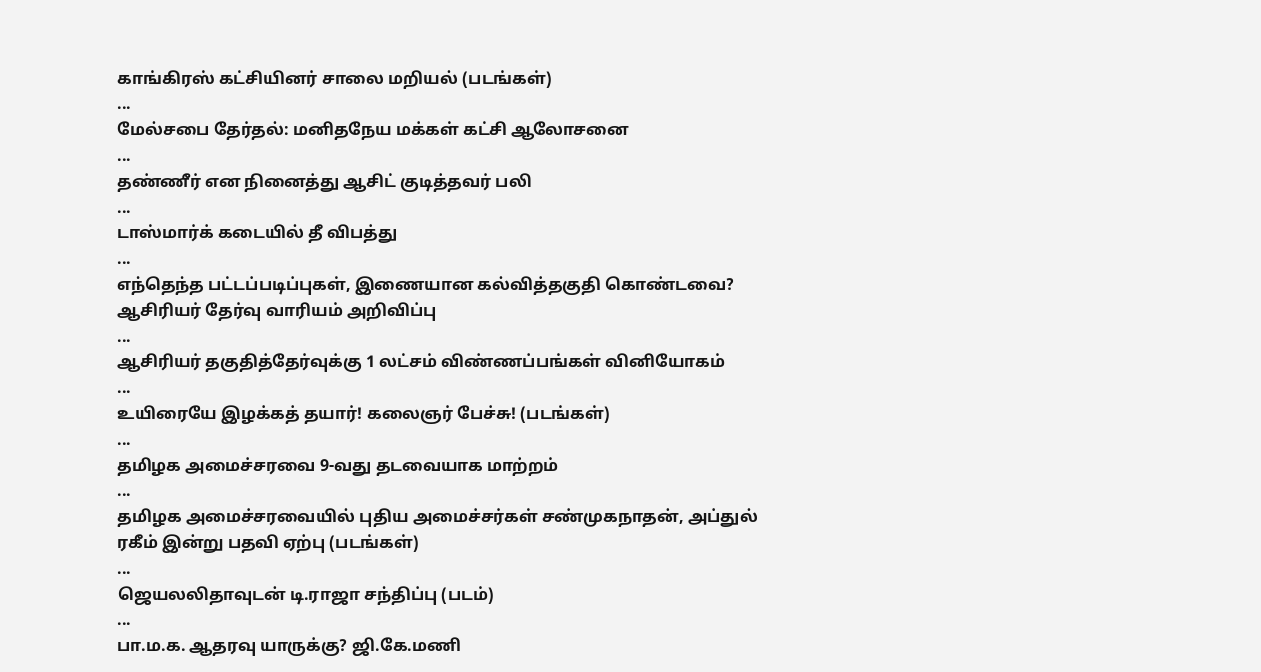காங்கிரஸ் கட்சியினர் சாலை மறியல் (படங்கள்)
...
மேல்சபை தேர்தல்: மனிதநேய மக்கள் கட்சி ஆலோசனை
...
தண்ணீர் என நினைத்து ஆசிட் குடித்தவர் பலி
...
டாஸ்மார்க் கடையில் தீ விபத்து
...
எந்தெந்த பட்டப்படிப்புகள், இணையான கல்வித்தகுதி கொண்டவை? ஆசிரியர் தேர்வு வாரியம் அறிவிப்பு
...
ஆசிரியர் தகுதித்தேர்வுக்கு 1 லட்சம் விண்ணப்பங்கள் வினியோகம்
...
உயிரையே இழக்கத் தயார்! கலைஞர் பேச்சு! (படங்கள்)
...
தமிழக அமைச்சரவை 9-வது தடவையாக மாற்றம்
...
தமிழக அமைச்சரவையில் புதிய அமைச்சர்கள் சண்முகநாதன், அப்துல் ரகீம் இன்று பதவி ஏற்பு (படங்கள்)
...
ஜெயலலிதாவுடன் டி.ராஜா சந்திப்பு (படம்)
...
பா.ம.க. ஆதரவு யாருக்கு? ஜி.கே.மணி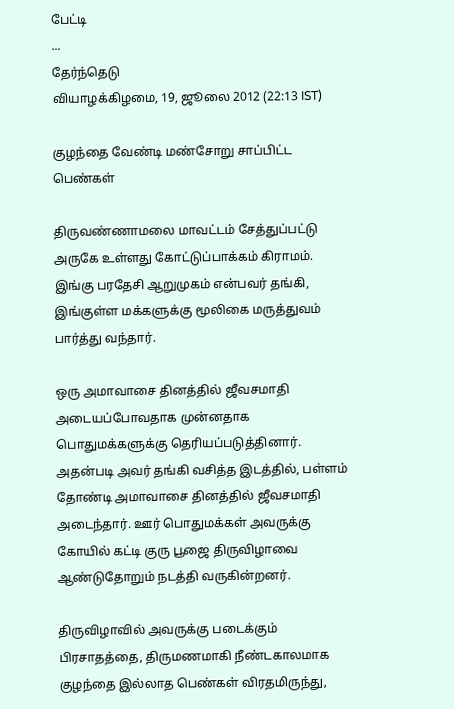பேட்டி
...
தேர்ந்தெடு
வியாழக்கிழமை, 19, ஜூலை 2012 (22:13 IST)

குழந்தை வேண்டி மண்சோறு சாப்பிட்ட பெண்கள்

திருவண்ணாமலை மாவட்டம் சேத்துப்பட்டு அருகே உள்ளது கோட்டுப்பாக்கம் கிராமம். இங்கு பரதேசி ஆறுமுகம் என்பவர் தங்கி, இங்குள்ள மக்களுக்கு மூலிகை மருத்துவம் பார்த்து வந்தார்.

ஒரு அமாவாசை தினத்தில் ஜீவசமாதி அடையப்போவதாக முன்னதாக பொதுமக்களுக்கு தெரியப்படுத்தினார். அதன்படி அவர் தங்கி வசித்த இடத்தில், பள்ளம் தோண்டி அமாவாசை தினத்தில் ஜீவசமாதி அடைந்தார். ஊர் பொதுமக்கள் அவருக்கு கோயில் கட்டி குரு பூஜை திருவிழாவை ஆண்டுதோறும் நடத்தி வருகின்றனர்.

திருவிழாவில் அவருக்கு படைக்கும் பிரசாதத்தை, திருமணமாகி நீண்டகாலமாக குழந்தை இல்லாத பெண்கள் விரதமிருந்து,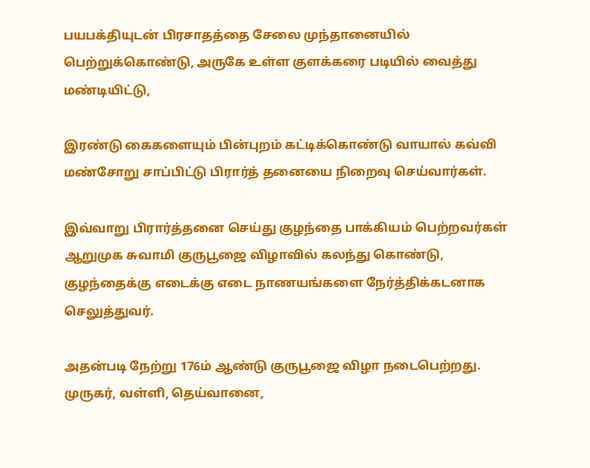பயபக்தியுடன் பிரசாதத்தை சேலை முந்தானையில் பெற்றுக்கொண்டு, அருகே உள்ள குளக்கரை படியில் வைத்து மண்டியிட்டு,

இரண்டு கைகளையும் பின்புறம் கட்டிக்கொண்டு வாயால் கவ்வி மண்சோறு சாப்பிட்டு பிரார்த் தனையை நிறைவு செய்வார்கள்.

இவ்வாறு பிரார்த்தனை செய்து குழந்தை பாக்கியம் பெற்றவர்கள் ஆறுமுக சுவாமி குருபூஜை விழாவில் கலந்து கொண்டு, குழந்தைக்கு எடைக்கு எடை நாணயங்களை நேர்த்திக்கடனாக செலுத்துவர்.

அதன்படி நேற்று 176ம் ஆண்டு குருபூஜை விழா நடைபெற்றது. முருகர், வள்ளி, தெய்வானை,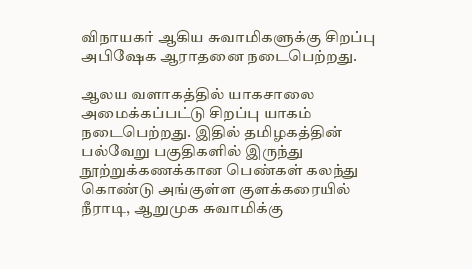விநாயகர் ஆகிய சுவாமிகளுக்கு சிறப்பு அபிஷேக ஆராதனை நடைபெற்றது.

ஆலய வளாகத்தில் யாகசாலை அமைக்கப்பட்டு சிறப்பு யாகம் நடைபெற்றது. இதில் தமிழகத்தின் பல்வேறு பகுதிகளில் இருந்து நூற்றுக்கணக்கான பெண்கள் கலந்து கொண்டு அங்குள்ள குளக்கரையில் நீராடி, ஆறுமுக சுவாமிக்கு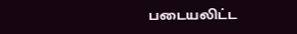படையலிட்ட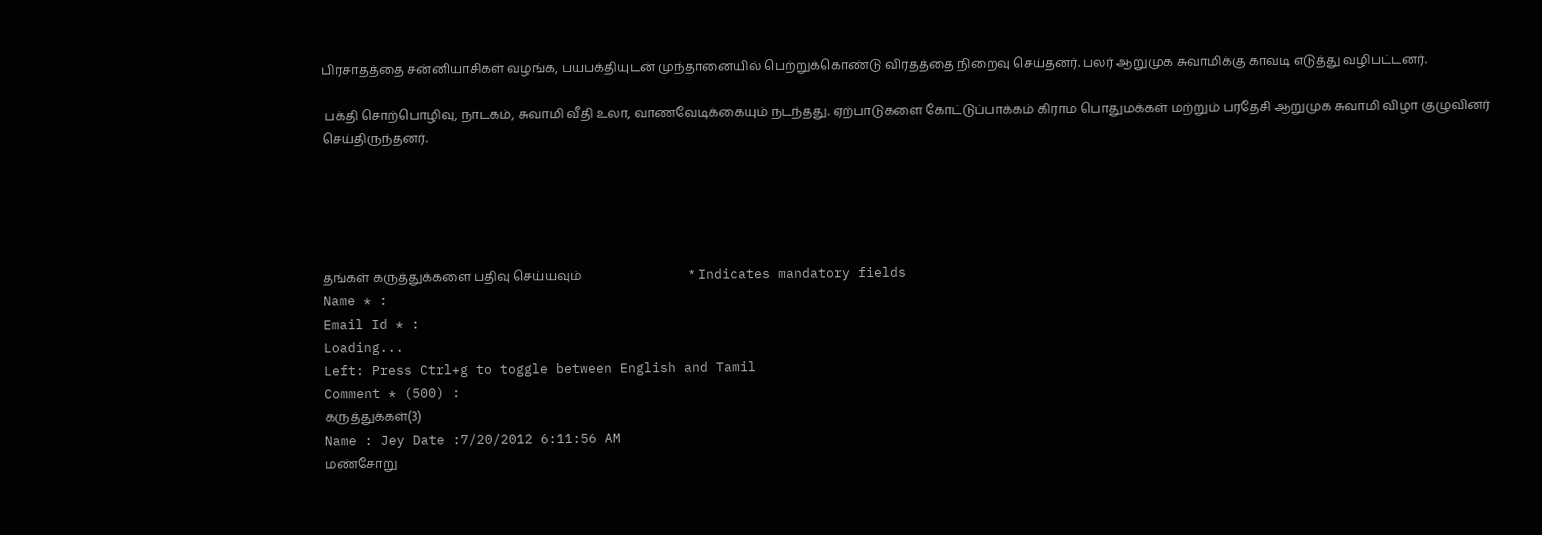பிரசாதத்தை சன்னியாசிகள் வழங்க, பயபக்தியுடன் முந்தானையில் பெற்றுக்கொண்டு விரதத்தை நிறைவு செய்தனர். பலர் ஆறுமுக சுவாமிக்கு காவடி எடுத்து வழிபட்டனர்.

 பக்தி சொற்பொழிவு, நாடகம், சுவாமி வீதி உலா, வாணவேடிக்கையும் நடந்தது. ஏற்பாடுகளை கோட்டுப்பாக்கம் கிராம பொதுமக்கள் மற்றும் பரதேசி ஆறுமுக சுவாமி விழா குழுவினர் செய்திருந்தனர்.





தங்கள் கருத்துக்களை பதிவு செய்யவும்                                  * Indicates mandatory fields
Name * :
Email Id * :
Loading...
Left: Press Ctrl+g to toggle between English and Tamil
Comment * (500) :
கருத்துக்கள்(3)
Name : Jey Date :7/20/2012 6:11:56 AM
மண்சோறு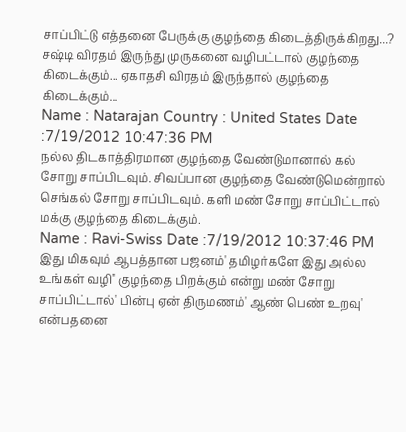சாப்பிட்டு எத்தனை பேருக்கு குழந்தை கிடைத்திருக்கிறது...? சஷ்டி விரதம் இருந்து முருகனை வழிபட்டால் குழந்தை கிடைக்கும்... ஏகாதசி விரதம் இருந்தால் குழந்தை கிடைக்கும்...
Name : Natarajan Country : United States Date :7/19/2012 10:47:36 PM
நல்ல திடகாத்திரமான குழந்தை வேண்டுமானால் கல் சோறு சாப்பிடவும். சிவப்பான குழந்தை வேண்டுமென்றால் செங்கல் சோறு சாப்பிடவும். களி மண் சோறு சாப்பிட்டால் மக்கு குழந்தை கிடைக்கும்.
Name : Ravi-Swiss Date :7/19/2012 10:37:46 PM
இது மிகவும் ஆபத்தான பஜனம்' தமிழர்களே இது அல்ல உங்கள் வழி'' குழந்தை பிறக்கும் என்று மண் சோறு சாப்பிட்டால்' பின்பு ஏன் திருமணம்' ஆண் பெண் உறவு' என்பதனை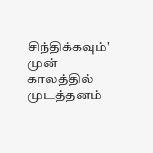சிந்திக்கவும்' முன் காலத்தில் முடத்தனம்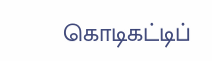கொடிகட்டிப்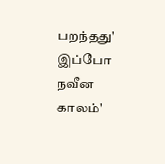பறந்தது' இப்போ நவீன காலம்'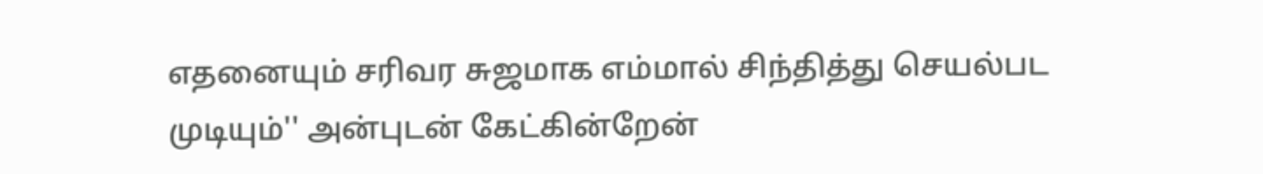எதனையும் சரிவர சுஜமாக எம்மால் சிந்தித்து செயல்பட முடியும்'' அன்புடன் கேட்கின்றேன்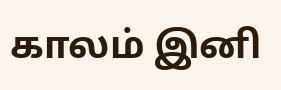காலம் இனி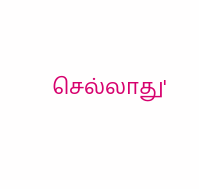செல்லாது'